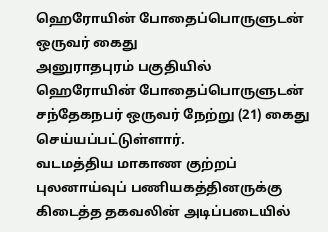ஹெரோயின் போதைப்பொருளுடன் ஒருவர் கைது
அனுராதபுரம் பகுதியில் ஹெரோயின் போதைப்பொருளுடன் சந்தேகநபர் ஒருவர் நேற்று (21) கைது செய்யப்பட்டுள்ளார்.
வடமத்திய மாகாண குற்றப் புலனாய்வுப் பணியகத்தினருக்கு கிடைத்த தகவலின் அடிப்படையில்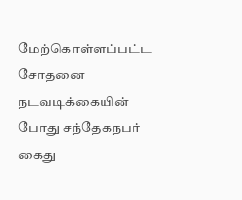மேற்கொள்ளப்பட்ட சோதனை நடவடிக்கையின் போது சந்தேகநபர் கைது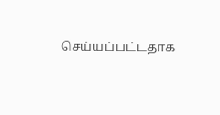செய்யப்பட்டதாக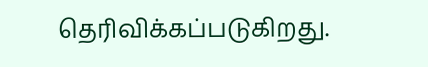தெரிவிக்கப்படுகிறது.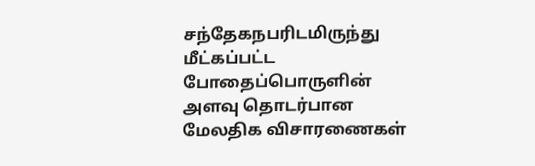சந்தேகநபரிடமிருந்து மீட்கப்பட்ட போதைப்பொருளின் அளவு தொடர்பான மேலதிக விசாரணைகள்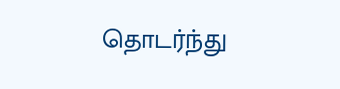தொடர்ந்து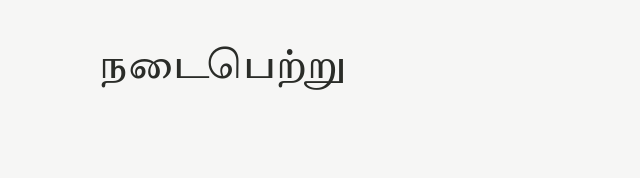நடைபெற்று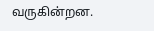வருகின்றன.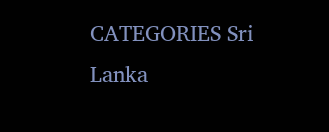CATEGORIES Sri Lanka